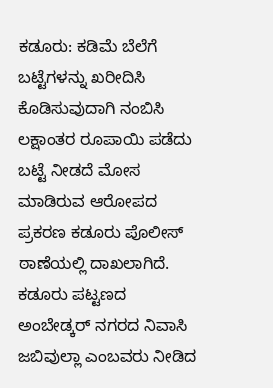ಕಡೂರು: ಕಡಿಮೆ ಬೆಲೆಗೆ ಬಟ್ಟೆಗಳನ್ನು ಖರೀದಿಸಿ ಕೊಡಿಸುವುದಾಗಿ ನಂಬಿಸಿ ಲಕ್ಷಾಂತರ ರೂಪಾಯಿ ಪಡೆದು ಬಟ್ಟೆ ನೀಡದೆ ಮೋಸ ಮಾಡಿರುವ ಆರೋಪದ ಪ್ರಕರಣ ಕಡೂರು ಪೊಲೀಸ್ ಠಾಣೆಯಲ್ಲಿ ದಾಖಲಾಗಿದೆ. ಕಡೂರು ಪಟ್ಟಣದ ಅಂಬೇಡ್ಕರ್ ನಗರದ ನಿವಾಸಿ ಜಬಿವುಲ್ಲಾ ಎಂಬವರು ನೀಡಿದ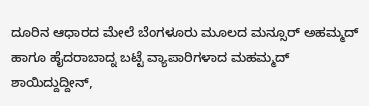ದೂರಿನ ಆಧಾರದ ಮೇಲೆ ಬೆಂಗಳೂರು ಮೂಲದ ಮನ್ಸೂರ್ ಅಹಮ್ಮದ್ ಹಾಗೂ ಹೈದರಾಬಾದ್ನ ಬಟ್ಟೆ ವ್ಯಾಪಾರಿಗಳಾದ ಮಹಮ್ಮದ್ ಶಾಯಿದ್ದುದ್ದೀನ್,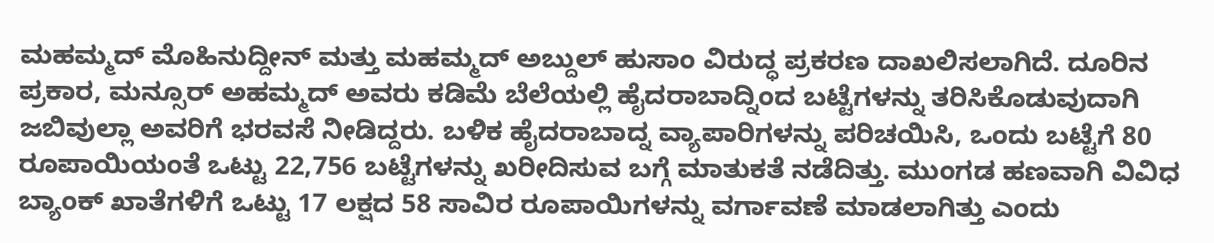ಮಹಮ್ಮದ್ ಮೊಹಿನುದ್ದೀನ್ ಮತ್ತು ಮಹಮ್ಮದ್ ಅಬ್ದುಲ್ ಹುಸಾಂ ವಿರುದ್ಧ ಪ್ರಕರಣ ದಾಖಲಿಸಲಾಗಿದೆ. ದೂರಿನ ಪ್ರಕಾರ, ಮನ್ಸೂರ್ ಅಹಮ್ಮದ್ ಅವರು ಕಡಿಮೆ ಬೆಲೆಯಲ್ಲಿ ಹೈದರಾಬಾದ್ನಿಂದ ಬಟ್ಟೆಗಳನ್ನು ತರಿಸಿಕೊಡುವುದಾಗಿ ಜಬಿವುಲ್ಲಾ ಅವರಿಗೆ ಭರವಸೆ ನೀಡಿದ್ದರು. ಬಳಿಕ ಹೈದರಾಬಾದ್ನ ವ್ಯಾಪಾರಿಗಳನ್ನು ಪರಿಚಯಿಸಿ, ಒಂದು ಬಟ್ಟೆಗೆ 80 ರೂಪಾಯಿಯಂತೆ ಒಟ್ಟು 22,756 ಬಟ್ಟೆಗಳನ್ನು ಖರೀದಿಸುವ ಬಗ್ಗೆ ಮಾತುಕತೆ ನಡೆದಿತ್ತು. ಮುಂಗಡ ಹಣವಾಗಿ ವಿವಿಧ ಬ್ಯಾಂಕ್ ಖಾತೆಗಳಿಗೆ ಒಟ್ಟು 17 ಲಕ್ಷದ 58 ಸಾವಿರ ರೂಪಾಯಿಗಳನ್ನು ವರ್ಗಾವಣೆ ಮಾಡಲಾಗಿತ್ತು ಎಂದು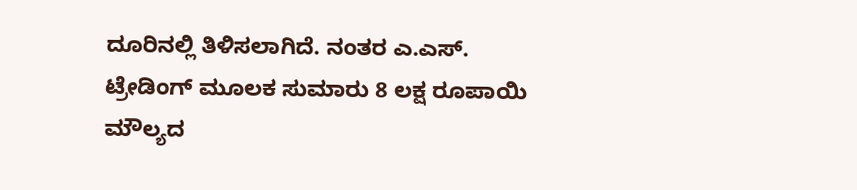ದೂರಿನಲ್ಲಿ ತಿಳಿಸಲಾಗಿದೆ. ನಂತರ ಎ.ಎಸ್. ಟ್ರೇಡಿಂಗ್ ಮೂಲಕ ಸುಮಾರು 8 ಲಕ್ಷ ರೂಪಾಯಿ ಮೌಲ್ಯದ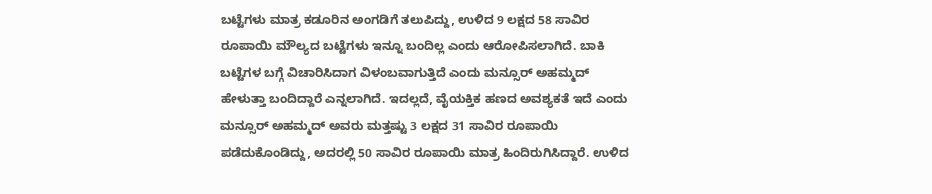ಬಟ್ಟೆಗಳು ಮಾತ್ರ ಕಡೂರಿನ ಅಂಗಡಿಗೆ ತಲುಪಿದ್ದು, ಉಳಿದ 9 ಲಕ್ಷದ 58 ಸಾವಿರ ರೂಪಾಯಿ ಮೌಲ್ಯದ ಬಟ್ಟೆಗಳು ಇನ್ನೂ ಬಂದಿಲ್ಲ ಎಂದು ಆರೋಪಿಸಲಾಗಿದೆ. ಬಾಕಿ ಬಟ್ಟೆಗಳ ಬಗ್ಗೆ ವಿಚಾರಿಸಿದಾಗ ವಿಳಂಬವಾಗುತ್ತಿದೆ ಎಂದು ಮನ್ಸೂರ್ ಅಹಮ್ಮದ್ ಹೇಳುತ್ತಾ ಬಂದಿದ್ದಾರೆ ಎನ್ನಲಾಗಿದೆ. ಇದಲ್ಲದೆ, ವೈಯಕ್ತಿಕ ಹಣದ ಅವಶ್ಯಕತೆ ಇದೆ ಎಂದು ಮನ್ಸೂರ್ ಅಹಮ್ಮದ್ ಅವರು ಮತ್ತಷ್ಟು 3 ಲಕ್ಷದ 31 ಸಾವಿರ ರೂಪಾಯಿ ಪಡೆದುಕೊಂಡಿದ್ದು, ಅದರಲ್ಲಿ 50 ಸಾವಿರ ರೂಪಾಯಿ ಮಾತ್ರ ಹಿಂದಿರುಗಿಸಿದ್ದಾರೆ. ಉಳಿದ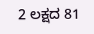2 ಲಕ್ಷದ 81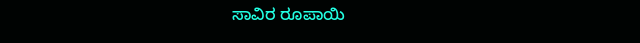ಸಾವಿರ ರೂಪಾಯಿ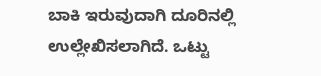ಬಾಕಿ ಇರುವುದಾಗಿ ದೂರಿನಲ್ಲಿ ಉಲ್ಲೇಖಿಸಲಾಗಿದೆ. ಒಟ್ಟು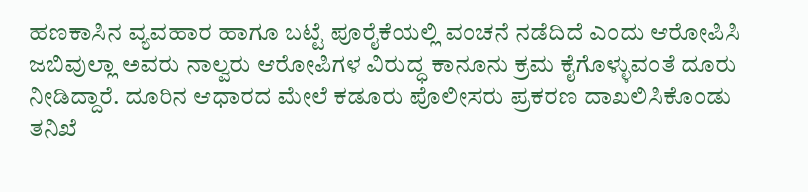ಹಣಕಾಸಿನ ವ್ಯವಹಾರ ಹಾಗೂ ಬಟ್ಟೆ ಪೂರೈಕೆಯಲ್ಲಿ ವಂಚನೆ ನಡೆದಿದೆ ಎಂದು ಆರೋಪಿಸಿ ಜಬಿವುಲ್ಲಾ ಅವರು ನಾಲ್ವರು ಆರೋಪಿಗಳ ವಿರುದ್ಧ ಕಾನೂನು ಕ್ರಮ ಕೈಗೊಳ್ಳುವಂತೆ ದೂರು ನೀಡಿದ್ದಾರೆ. ದೂರಿನ ಆಧಾರದ ಮೇಲೆ ಕಡೂರು ಪೊಲೀಸರು ಪ್ರಕರಣ ದಾಖಲಿಸಿಕೊಂಡು ತನಿಖೆ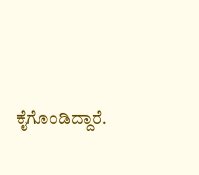ಕೈಗೊಂಡಿದ್ದಾರೆ.